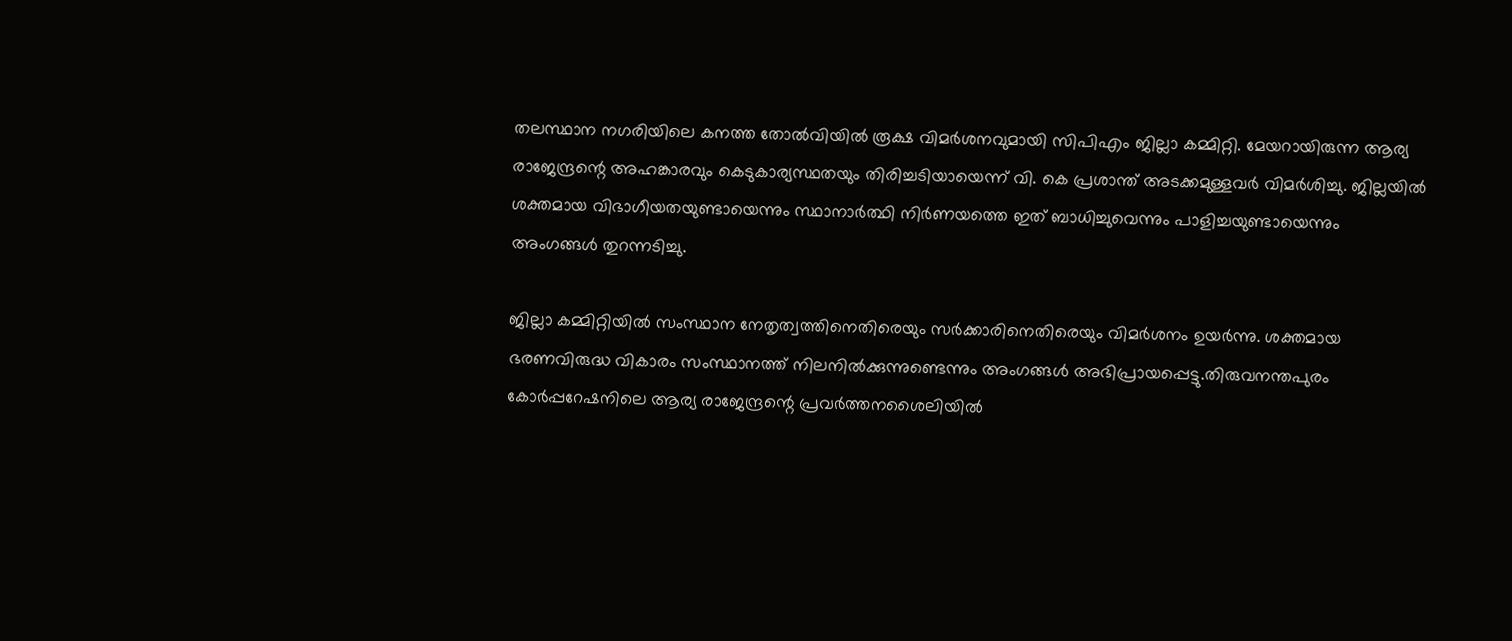തലസ്ഥാന നഗരിയിലെ കനത്ത തോല്‍‌വിയില്‍ രൂക്ഷ വിമർശനവുമായി സിപിഎം ജില്ലാ കമ്മിറ്റി. മേയറായിരുന്ന ആര്യ രാജേന്ദ്രന്റെ അഹങ്കാരവും കെടുകാര്യസ്ഥതയും തിരിച്ചടിയായെന്ന് വി. കെ പ്രശാന്ത് അടക്കമുള്ളവർ വിമർശിച്ചു. ജില്ലയില്‍ ശക്തമായ വിഭാഗീയതയുണ്ടായെന്നും സ്ഥാനാർത്ഥി നിർണയത്തെ ഇത് ബാധിച്ചുവെന്നും പാളിച്ചയുണ്ടായെന്നും അംഗങ്ങള്‍ തുറന്നടിച്ചു.

ജില്ലാ കമ്മിറ്റിയില്‍ സംസ്ഥാന നേതൃത്വത്തിനെതിരെയും സർക്കാരിനെതിരെയും വിമർശനം ഉയർന്നു. ശക്തമായ ഭരണവിരുദ്ധ വികാരം സംസ്ഥാനത്ത് നിലനില്‍ക്കുന്നുണ്ടെന്നും അംഗങ്ങള്‍ അഭിപ്രായപ്പെട്ടു.തിരുവനന്തപുരം കോർപ്പറേഷനിലെ ആര്യ രാജേന്ദ്രന്റെ പ്രവർത്തനശൈലിയില്‍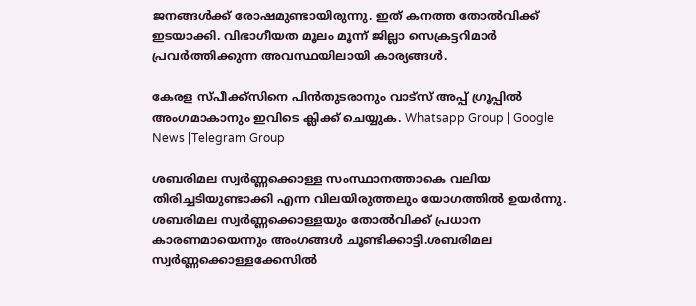ജനങ്ങള്‍ക്ക് രോഷമുണ്ടായിരുന്നു. ഇത് കനത്ത തോല്‍വിക്ക് ഇടയാക്കി. വിഭാഗീയത മൂലം മൂന്ന് ജില്ലാ സെക്രട്ടറിമാർ പ്രവർത്തിക്കുന്ന അവസ്ഥയിലായി കാര്യങ്ങള്‍.

കേരള സ്പീക്ക്സിനെ പിൻതുടരാനും വാട്സ് അപ്പ് ഗ്രൂപ്പിൽ അംഗമാകാനും ഇവിടെ ക്ലിക്ക് ചെയ്യുക. Whatsapp Group | Google News |Telegram Group

ശബരിമല സ്വർണ്ണക്കൊള്ള സംസ്ഥാനത്താകെ വലിയ തിരിച്ചടിയുണ്ടാക്കി എന്ന വിലയിരുത്തലും യോഗത്തില്‍ ഉയർന്നു. ശബരിമല സ്വർണ്ണക്കൊള്ളയും തോല്‍വിക്ക് പ്രധാന കാരണമായെന്നും അംഗങ്ങള്‍ ചൂണ്ടിക്കാട്ടി.ശബരിമല സ്വർണ്ണക്കൊള്ളക്കേസില്‍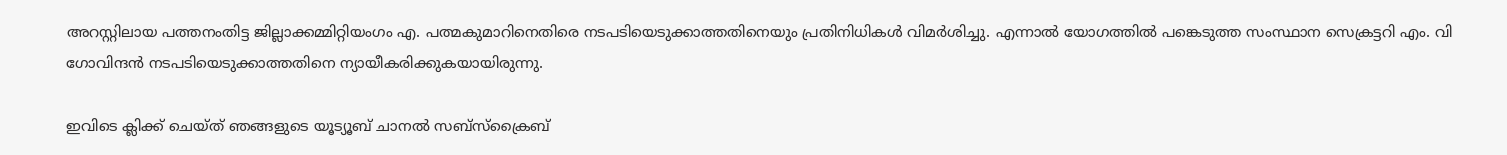അറസ്റ്റിലായ പത്തനംതിട്ട ജില്ലാക്കമ്മിറ്റിയംഗം എ. പത്മകുമാറിനെതിരെ നടപടിയെടുക്കാത്തതിനെയും പ്രതിനിധികള്‍ വിമർശിച്ചു. എന്നാല്‍ യോഗത്തില്‍ പങ്കെടുത്ത സംസ്ഥാന സെക്രട്ടറി എം. വി ഗോവിന്ദൻ നടപടിയെടുക്കാത്തതിനെ ന്യായീകരിക്കുകയായിരുന്നു.

ഇവിടെ ക്ലിക്ക് ചെയ്ത് ഞങ്ങളുടെ യൂട്യൂബ് ചാനൽ സബ്സ്ക്രൈബ്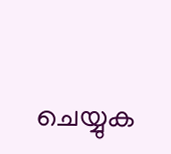ചെയ്യുക